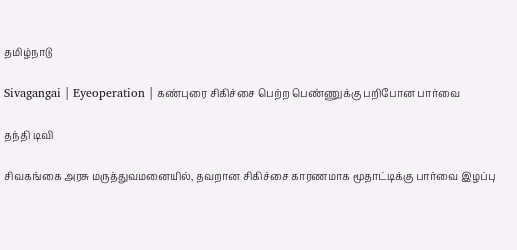தமிழ்நாடு

Sivagangai | Eyeoperation | கண்புரை சிகிச்சை பெற்ற பெண்ணுக்கு பறிபோன பார்வை

தந்தி டிவி

சிவகங்கை அரசு மருத்துவமனையில், தவறான சிகிச்சை காரணமாக மூதாட்டிக்கு பார்வை இழப்பு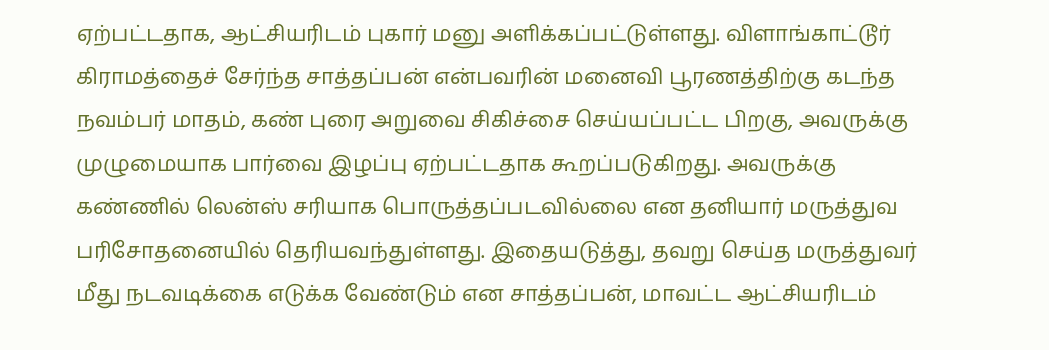ஏற்பட்டதாக, ஆட்சியரிடம் புகார் மனு அளிக்கப்பட்டுள்ளது. விளாங்காட்டூர் கிராமத்தைச் சேர்ந்த சாத்தப்பன் என்பவரின் மனைவி பூரணத்திற்கு கடந்த நவம்பர் மாதம், கண் புரை அறுவை சிகிச்சை செய்யப்பட்ட பிறகு, அவருக்கு முழுமையாக பார்வை இழப்பு ஏற்பட்டதாக கூறப்படுகிறது. அவருக்கு கண்ணில் லென்ஸ் சரியாக பொருத்தப்படவில்லை என தனியார் மருத்துவ பரிசோதனையில் தெரியவந்துள்ளது. இதையடுத்து, தவறு செய்த மருத்துவர் மீது நடவடிக்கை எடுக்க வேண்டும் என சாத்தப்பன், மாவட்ட ஆட்சியரிடம்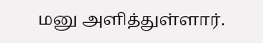மனு அளித்துள்ளார்.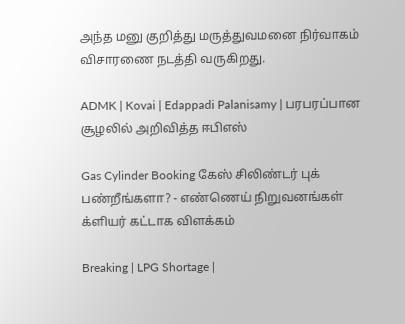அந்த மனு குறித்து மருத்துவமனை நிர்வாகம் விசாரணை நடத்தி வருகிறது.

ADMK | Kovai | Edappadi Palanisamy | பரபரப்பான சூழலில் அறிவித்த ஈபிஎஸ்

Gas Cylinder Booking கேஸ் சிலிண்டர் புக் பண்றீங்களா? - எண்ணெய் நிறுவனங்கள் க்ளியர் கட்டாக விளக்கம்

Breaking | LPG Shortage |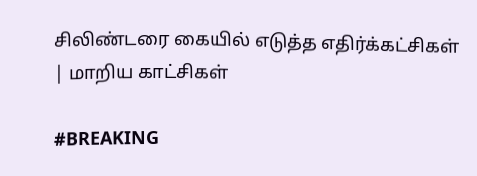சிலிண்டரை கையில் எடுத்த எதிர்க்கட்சிகள் | மாறிய காட்சிகள்

#BREAKING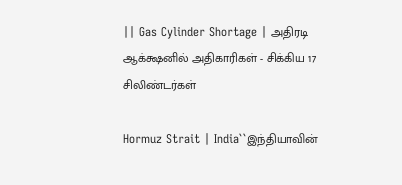|| Gas Cylinder Shortage | அதிரடி ஆக்க்ஷனில் அதிகாரிகள் - சிக்கிய 17 சிலிண்டர்கள்

Hormuz Strait | India``இந்தியாவின்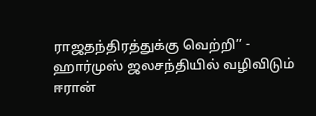ராஜதந்திரத்துக்கு வெற்றி’’ - ஹார்முஸ் ஜலசந்தியில் வழிவிடும் ஈரான்